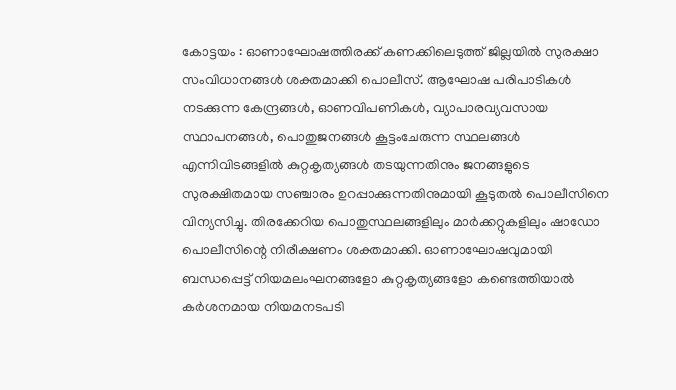കോട്ടയം : ഓണാഘോഷത്തിരക്ക് കണക്കിലെടുത്ത് ജില്ലയിൽ സുരക്ഷാ സംവിധാനങ്ങൾ ശക്തമാക്കി പൊലീസ്. ആഘോഷ പരിപാടികൾ നടക്കുന്ന കേന്ദ്രങ്ങൾ, ഓണവിപണികൾ, വ്യാപാരവ്യവസായ സ്ഥാപനങ്ങൾ, പൊതുജനങ്ങൾ കൂട്ടംചേരുന്ന സ്ഥലങ്ങൾ എന്നിവിടങ്ങളിൽ കുറ്റകൃത്യങ്ങൾ തടയുന്നതിനും ജനങ്ങളുടെ സുരക്ഷിതമായ സഞ്ചാരം ഉറപ്പാക്കുന്നതിനുമായി കൂടുതൽ പൊലീസിനെ വിന്യസിച്ചു. തിരക്കേറിയ പൊതുസ്ഥലങ്ങളിലും മാർക്കറ്റുകളിലും ഷാഡോ പൊലീസിന്റെ നിരീക്ഷണം ശക്തമാക്കി. ഓണാഘോഷവുമായി ബന്ധപ്പെട്ട് നിയമലംഘനങ്ങളോ കുറ്റകൃത്യങ്ങളോ കണ്ടെത്തിയാൽ കർശനമായ നിയമനടപടി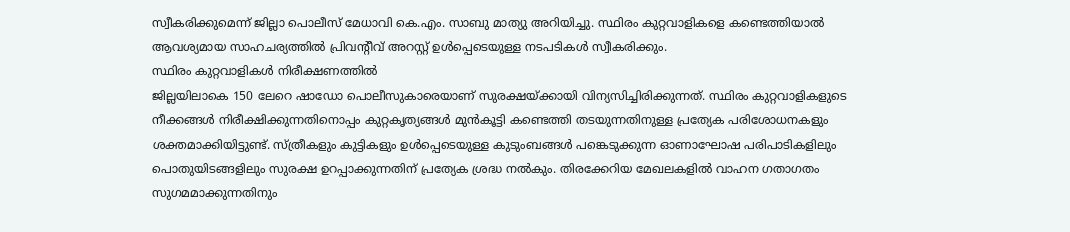സ്വീകരിക്കുമെന്ന് ജില്ലാ പൊലീസ് മേധാവി കെ.എം. സാബു മാത്യു അറിയിച്ചു. സ്ഥിരം കുറ്റവാളികളെ കണ്ടെത്തിയാൽ ആവശ്യമായ സാഹചര്യത്തിൽ പ്രിവന്റീവ് അറസ്റ്റ് ഉൾപ്പെടെയുള്ള നടപടികൾ സ്വീകരിക്കും.
സ്ഥിരം കുറ്റവാളികൾ നിരീക്ഷണത്തിൽ
ജില്ലയിലാകെ 150 ലേറെ ഷാഡോ പൊലീസുകാരെയാണ് സുരക്ഷയ്ക്കായി വിന്യസിച്ചിരിക്കുന്നത്. സ്ഥിരം കുറ്റവാളികളുടെ നീക്കങ്ങൾ നിരീക്ഷിക്കുന്നതിനൊപ്പം കുറ്റകൃത്യങ്ങൾ മുൻകൂട്ടി കണ്ടെത്തി തടയുന്നതിനുള്ള പ്രത്യേക പരിശോധനകളും ശക്തമാക്കിയിട്ടുണ്ട്. സ്ത്രീകളും കുട്ടികളും ഉൾപ്പെടെയുള്ള കുടുംബങ്ങൾ പങ്കെടുക്കുന്ന ഓണാഘോഷ പരിപാടികളിലും പൊതുയിടങ്ങളിലും സുരക്ഷ ഉറപ്പാക്കുന്നതിന് പ്രത്യേക ശ്രദ്ധ നൽകും. തിരക്കേറിയ മേഖലകളിൽ വാഹന ഗതാഗതം സുഗമമാക്കുന്നതിനും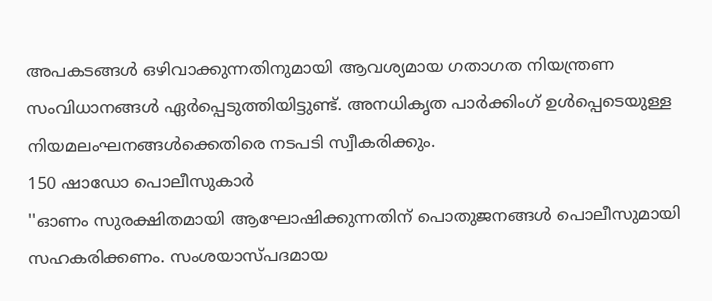അപകടങ്ങൾ ഒഴിവാക്കുന്നതിനുമായി ആവശ്യമായ ഗതാഗത നിയന്ത്രണ സംവിധാനങ്ങൾ ഏർപ്പെടുത്തിയിട്ടുണ്ട്. അനധികൃത പാർക്കിംഗ് ഉൾപ്പെടെയുള്ള നിയമലംഘനങ്ങൾക്കെതിരെ നടപടി സ്വീകരിക്കും.
150 ഷാഡോ പൊലീസുകാർ
''ഓണം സുരക്ഷിതമായി ആഘോഷിക്കുന്നതിന് പൊതുജനങ്ങൾ പൊലീസുമായി സഹകരിക്കണം. സംശയാസ്പദമായ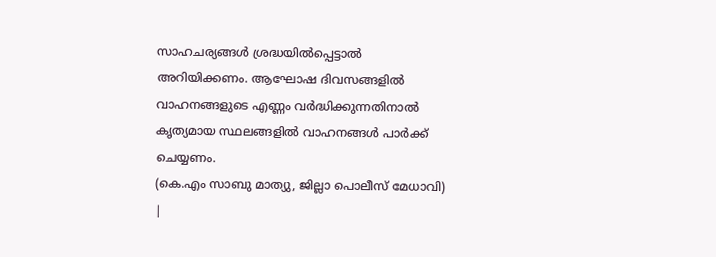സാഹചര്യങ്ങൾ ശ്രദ്ധയിൽപ്പെട്ടാൽ അറിയിക്കണം. ആഘോഷ ദിവസങ്ങളിൽ വാഹനങ്ങളുടെ എണ്ണം വർദ്ധിക്കുന്നതിനാൽ കൃത്യമായ സ്ഥലങ്ങളിൽ വാഹനങ്ങൾ പാർക്ക് ചെയ്യണം.
(കെ.എം സാബു മാത്യു, ജില്ലാ പൊലീസ് മേധാവി)
|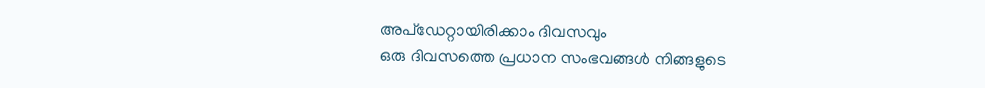അപ്ഡേറ്റായിരിക്കാം ദിവസവും
ഒരു ദിവസത്തെ പ്രധാന സംഭവങ്ങൾ നിങ്ങളുടെ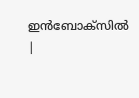ഇൻബോക്സിൽ |